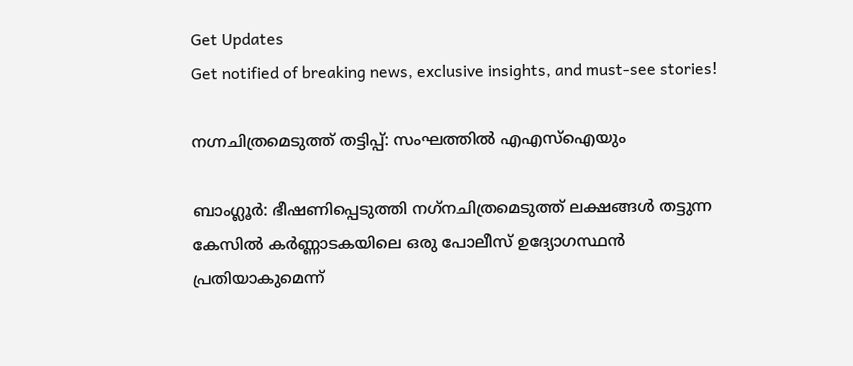Get Updates
Get notified of breaking news, exclusive insights, and must-see stories!

നഗ്നചിത്രമെടുത്ത് തട്ടിപ്പ്: സംഘത്തില്‍ എഎസ്‌ഐയും

ബാംഗ്ലൂര്‍: ഭീഷണിപ്പെടുത്തി നഗ്‌നചിത്രമെടുത്ത് ലക്ഷങ്ങള്‍ തട്ടുന്ന കേസില്‍ കര്‍ണ്ണാടകയിലെ ഒരു പോലീസ് ഉദ്യോഗസ്ഥന്‍ പ്രതിയാകുമെന്ന്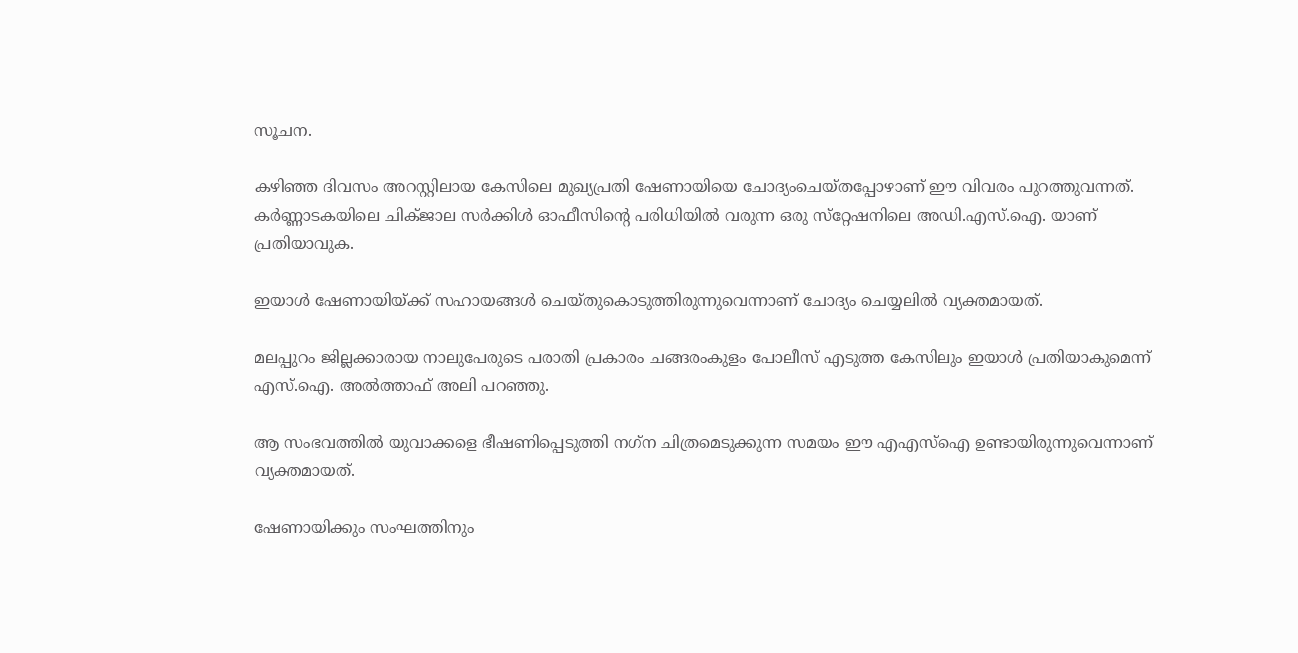സൂചന.

കഴിഞ്ഞ ദിവസം അറസ്റ്റിലായ കേസിലെ മുഖ്യപ്രതി ഷേണായിയെ ചോദ്യംചെയ്തപ്പോഴാണ് ഈ വിവരം പുറത്തുവന്നത്. കര്‍ണ്ണാടകയിലെ ചിക്ജാല സര്‍ക്കിള്‍ ഓഫീസിന്റെ പരിധിയില്‍ വരുന്ന ഒരു സ്‌റ്റേഷനിലെ അഡി.എസ്.ഐ. യാണ് പ്രതിയാവുക.

ഇയാള്‍ ഷേണായിയ്ക്ക് സഹായങ്ങള്‍ ചെയ്തുകൊടുത്തിരുന്നുവെന്നാണ് ചോദ്യം ചെയ്യലില്‍ വ്യക്തമായത്.

മലപ്പുറം ജില്ലക്കാരായ നാലുപേരുടെ പരാതി പ്രകാരം ചങ്ങരംകുളം പോലീസ് എടുത്ത കേസിലും ഇയാള്‍ പ്രതിയാകുമെന്ന് എസ്.ഐ. അല്‍ത്താഫ് അലി പറഞ്ഞു.

ആ സംഭവത്തില്‍ യുവാക്കളെ ഭീഷണിപ്പെടുത്തി നഗ്‌ന ചിത്രമെടുക്കുന്ന സമയം ഈ എഎസ്‌ഐ ഉണ്ടായിരുന്നുവെന്നാണ് വ്യക്തമായത്.

ഷേണായിക്കും സംഘത്തിനും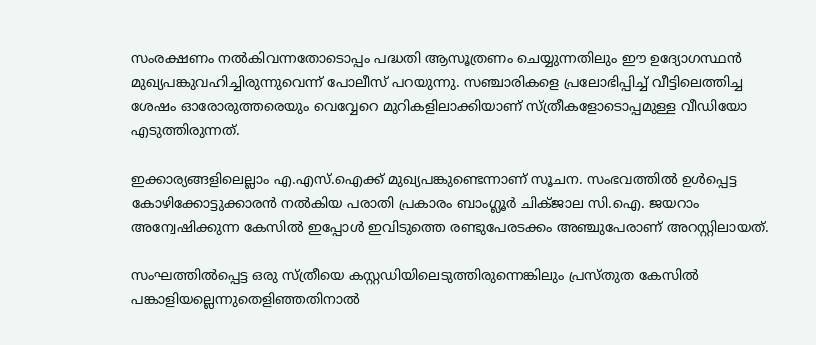സംരക്ഷണം നല്‍കിവന്നതോടൊപ്പം പദ്ധതി ആസൂത്രണം ചെയ്യുന്നതിലും ഈ ഉദ്യോഗസ്ഥന്‍ മുഖ്യപങ്കുവഹിച്ചിരുന്നുവെന്ന് പോലീസ് പറയുന്നു. സഞ്ചാരികളെ പ്രലോഭിപ്പിച്ച് വീട്ടിലെത്തിച്ച ശേഷം ഓരോരുത്തരെയും വെവ്വേറെ മുറികളിലാക്കിയാണ് സ്ത്രീകളോടൊപ്പമുള്ള വീഡിയോ എടുത്തിരുന്നത്.

ഇക്കാര്യങ്ങളിലെല്ലാം എ.എസ്.ഐക്ക് മുഖ്യപങ്കുണ്ടെന്നാണ് സൂചന. സംഭവത്തില്‍ ഉള്‍പ്പെട്ട കോഴിക്കോട്ടുക്കാരന്‍ നല്‍കിയ പരാതി പ്രകാരം ബാംഗ്ലൂര്‍ ചിക്ജാല സി.ഐ. ജയറാം അന്വേഷിക്കുന്ന കേസില്‍ ഇപ്പോള്‍ ഇവിടുത്തെ രണ്ടുപേരടക്കം അഞ്ചുപേരാണ് അറസ്റ്റിലായത്.

സംഘത്തില്‍പ്പെട്ട ഒരു സ്ത്രീയെ കസ്റ്റഡിയിലെടുത്തിരുന്നെങ്കിലും പ്രസ്തുത കേസില്‍ പങ്കാളിയല്ലെന്നുതെളിഞ്ഞതിനാല്‍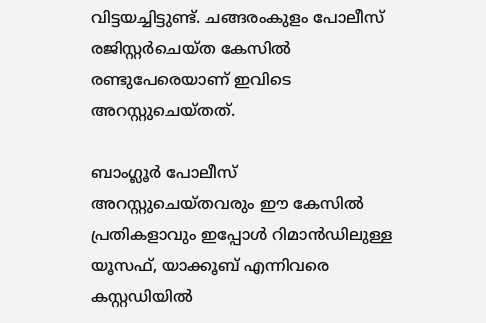വിട്ടയച്ചിട്ടുണ്ട്. ചങ്ങരംകുളം പോലീസ് രജിസ്റ്റര്‍ചെയ്ത കേസില്‍ രണ്ടുപേരെയാണ് ഇവിടെ അറസ്റ്റുചെയ്തത്.

ബാംഗ്ലൂര്‍ പോലീസ് അറസ്റ്റുചെയ്തവരും ഈ കേസില്‍ പ്രതികളാവും ഇപ്പോള്‍ റിമാന്‍ഡിലുള്ള യൂസഫ്, യാക്കൂബ് എന്നിവരെ കസ്റ്റഡിയില്‍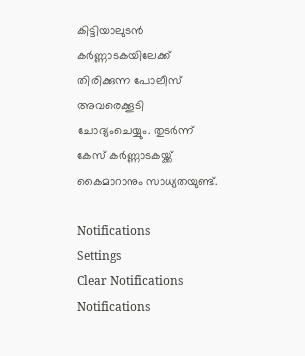കിട്ടിയാലുടന്‍ കര്‍ണ്ണാടകയിലേക്ക് തിരിക്കുന്ന പോലീസ് അവരെക്കൂടി ചോദ്യംചെയ്യും. തുടര്‍ന്ന് കേസ് കര്‍ണ്ണാടകയ്ക്ക് കൈമാറാനും സാധ്യതയുണ്ട്.

Notifications
Settings
Clear Notifications
Notifications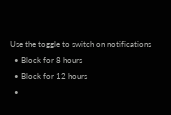Use the toggle to switch on notifications
  • Block for 8 hours
  • Block for 12 hours
  •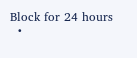Block for 24 hours
  •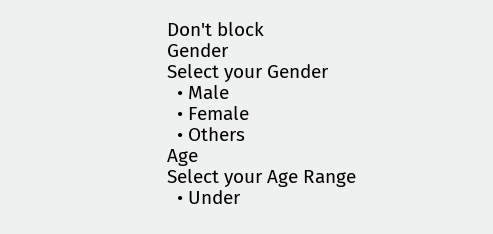Don't block
Gender
Select your Gender
  • Male
  • Female
  • Others
Age
Select your Age Range
  • Under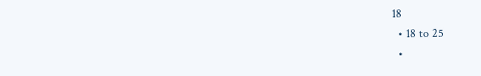18
  • 18 to 25
  •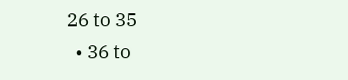26 to 35
  • 36 to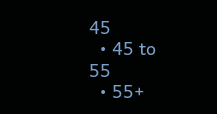45
  • 45 to 55
  • 55+